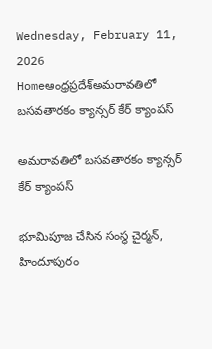Wednesday, February 11, 2026
Homeఆంధ్రప్రదేశ్అమరావతిలో బసవతారకం క్యాన్సర్ కేర్ క్యాంపస్‌

అమరావతిలో బసవతారకం క్యాన్సర్ కేర్ క్యాంపస్‌

భూమిపూజ చేసిన సంస్థ చైర్మన్, హిందూపురం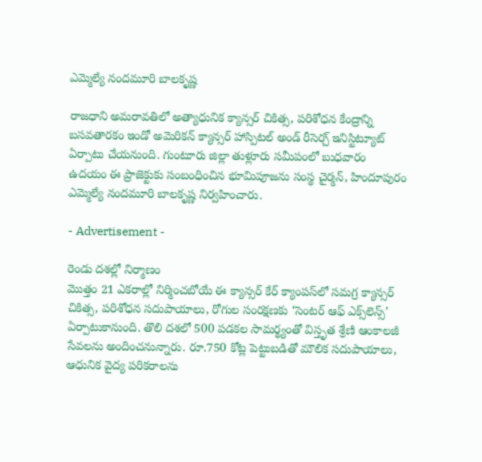ఎమ్మెల్యే నందమూరి బాలకృష్ణ

రాజధాని అమరావతిలో అత్యాధునిక క్యాన్సర్ చికిత్స, పరిశోధన కేంద్రాన్ని బసవతారకం ఇండో అమెరికన్ క్యాన్సర్ హాస్పిటల్ అండ్ రీసెర్చ్ ఇనిస్టిట్యూట్ ఏర్పాటు చేయనుంది. గుంటూరు జిల్లా తుళ్లూరు సమీపంలో బుధవారం ఉదయం ఈ ప్రాజెక్టుకు సంబంధించిన భూమిపూజను సంస్థ చైర్మన్, హిందూపురం ఎమ్మెల్యే నందమూరి బాలకృష్ణ నిర్వహించారు.

- Advertisement -

రెండు దశల్లో నిర్మాణం
మొత్తం 21 ఎకరాల్లో నిర్మించబోయే ఈ క్యాన్సర్ కేర్ క్యాంపస్‌లో సమగ్ర క్యాన్సర్ చికిత్స, పరిశోధన సదుపాయాలు, రోగుల సంరక్షణకు ‘సెంటర్ ఆఫ్ ఎక్స్‌లెన్స్’ ఏర్పాటుకానుంది. తొలి దశలో 500 పడకల సామర్థ్యంతో విస్తృత శ్రేణి ఆంకాలజీ సేవలను అందించనున్నారు. రూ.750 కోట్ల పెట్టుబడితో మౌలిక సదుపాయాలు, ఆధునిక వైద్య పరికరాలను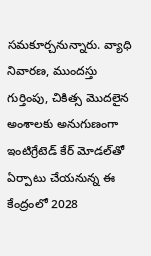సమకూర్చనున్నారు. వ్యాధి నివారణ, ముందస్తు గుర్తింపు, చికిత్స మొదలైన అంశాలకు అనుగుణంగా ఇంటిగ్రేటెడ్ కేర్ మోడల్‌తో ఏర్పాటు చేయనున్న ఈ కేంద్రంలో 2028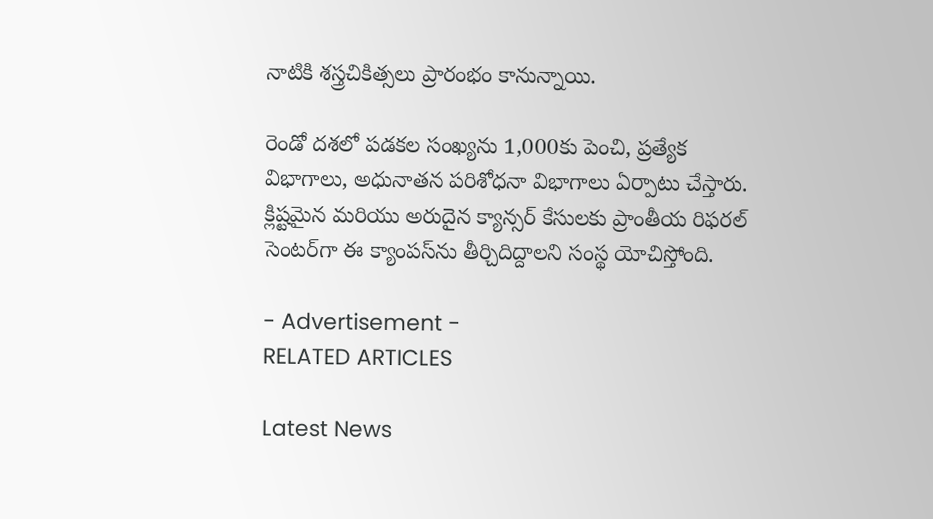నాటికి శస్త్రచికిత్సలు ప్రారంభం కానున్నాయి.

రెండో దశలో పడకల సంఖ్యను 1,000కు పెంచి, ప్రత్యేక విభాగాలు, అధునాతన పరిశోధనా విభాగాలు ఏర్పాటు చేస్తారు. క్లిష్టమైన మరియు అరుదైన క్యాన్సర్ కేసులకు ప్రాంతీయ రిఫరల్ సెంటర్‌గా ఈ క్యాంపస్‌ను తీర్చిదిద్దాలని సంస్థ యోచిస్తోంది.

- Advertisement -
RELATED ARTICLES

Latest News